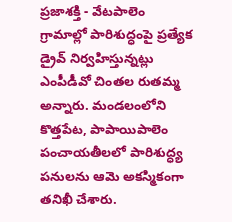ప్రజాశక్తి - వేటపాలెం
గ్రామాల్లో పారిశుద్ధంపై ప్రత్యేక డ్రైవ్ నిర్వహిస్తున్నట్లు ఎంపీడీవో చింతల రుతమ్మ అన్నారు. మండలంలోని కొత్తపేట, పాపాయిపాలెం పంచాయతీలలో పారిశుద్ధ్య పనులను ఆమె అకస్మికంగా తనిఖీ చేశారు.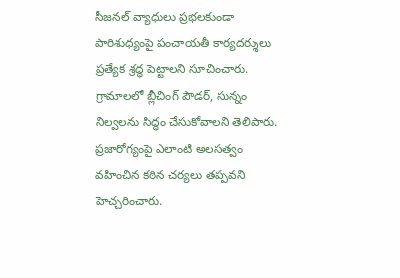సీజనల్ వ్యాధులు ప్రభలకుండా పారిశుధ్యంపై పంచాయతీ కార్యదర్శులు ప్రత్యేక శ్రద్ధ పెట్టాలని సూచించారు. గ్రామాలలో బ్లీచింగ్ పౌడర్, సున్నం నిల్వలను సిద్ధం చేసుకోవాలని తెలిపారు. ప్రజారోగ్యంపై ఎలాంటి అలసత్వం వహించిన కఠిన చర్యలు తప్పవని హెచ్చరించారు.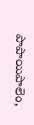పాపాయిపాలెం,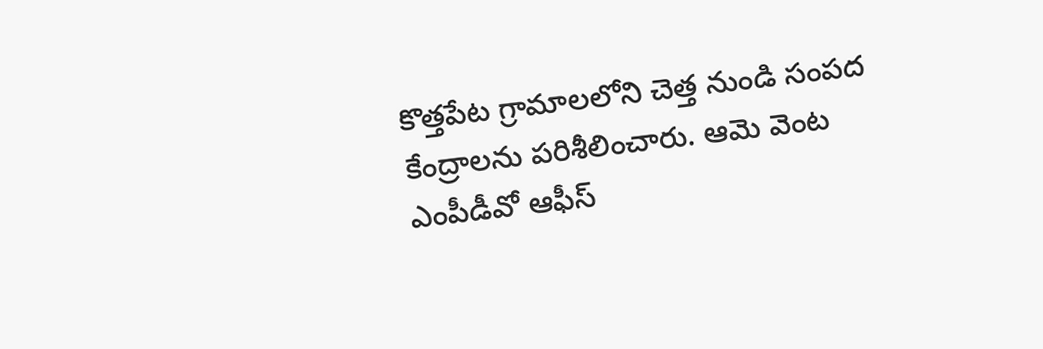కొత్తపేట గ్రామాలలోని చెత్త నుండి సంపద కేంద్రాలను పరిశీలించారు. ఆమె వెంట ఎంపీడీవో ఆఫీస్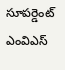సూపర్డెంట్ ఎంవిఎస్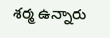శర్మ ఉన్నారు